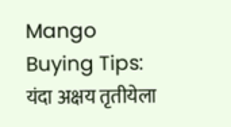Mango Buying Tips: यंदा अक्षय तृतीयेला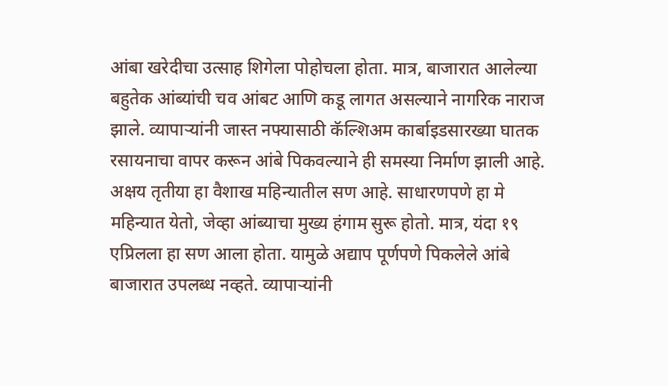आंबा खरेदीचा उत्साह शिगेला पोहोचला होता. मात्र, बाजारात आलेल्या बहुतेक आंब्यांची चव आंबट आणि कडू लागत असल्याने नागरिक नाराज झाले. व्यापाऱ्यांनी जास्त नफ्यासाठी कॅल्शिअम कार्बाइडसारख्या घातक रसायनाचा वापर करून आंबे पिकवल्याने ही समस्या निर्माण झाली आहे.
अक्षय तृतीया हा वैशाख महिन्यातील सण आहे. साधारणपणे हा मे महिन्यात येतो, जेव्हा आंब्याचा मुख्य हंगाम सुरू होतो. मात्र, यंदा १९ एप्रिलला हा सण आला होता. यामुळे अद्याप पूर्णपणे पिकलेले आंबे बाजारात उपलब्ध नव्हते. व्यापाऱ्यांनी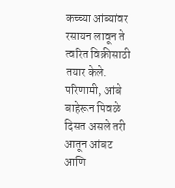कच्च्या आंब्यांवर रसायन लावून ते त्वरित विक्रीसाठी तयार केले. परिणामी, आंबे बाहेरून पिवळे दिसत असले तरी आतून आंबट आणि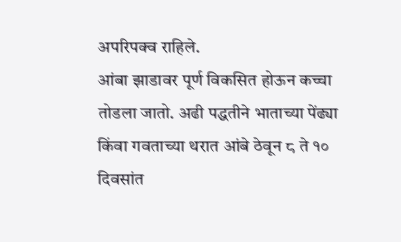अपरिपक्व राहिले.
आंबा झाडावर पूर्ण विकसित होऊन कच्चा तोडला जातो. अढी पद्धतीने भाताच्या पेंढ्या किंवा गवताच्या थरात आंबे ठेवून ८ ते १० दिवसांत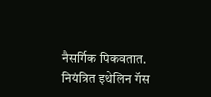नैसर्गिक पिकवतात. नियंत्रित इथेलिन गॅस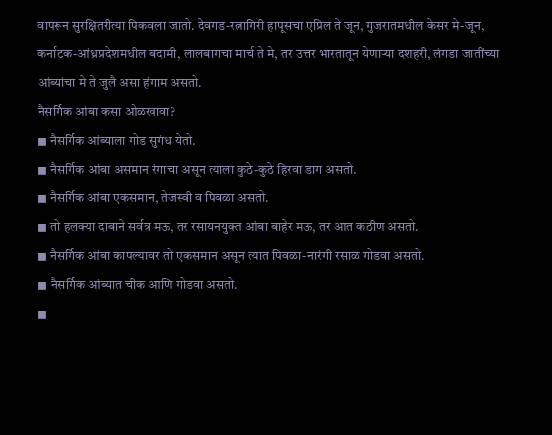वापरून सुरक्षितरीत्या पिकवला जातो. देवगड-रत्नागिरी हापूसचा एप्रिल ते जून, गुजरातमधील केसर मे-जून, कर्नाटक-आंध्रप्रदेशमधील बदामी, लालबागचा मार्च ते मे, तर उत्तर भारतातून येणाऱ्या दशहरी, लंगडा जातींच्या आंब्यांचा मे ते जुलै असा हंगाम असतो.
नैसर्गिक आंबा कसा ओळखावा?
◼ नैसर्गिक आंब्याला गोड सुगंध येतो.
◼ नैसर्गिक आंबा असमान रंगाचा असून त्याला कुठे-कुठे हिरवा डाग असतो.
◼ नैसर्गिक आंबा एकसमान, तेजस्वी व पिवळा असतो.
◼ तो हलक्या दाबाने सर्वत्र मऊ, तर रसायनयुक्त आंबा बाहेर मऊ, तर आत कठीण असतो.
◼ नैसर्गिक आंबा कापल्यावर तो एकसमान असून त्यात पिवळा-नारंगी रसाळ गोडवा असतो.
◼ नैसर्गिक आंब्यात चीक आणि गोडवा असतो.
◼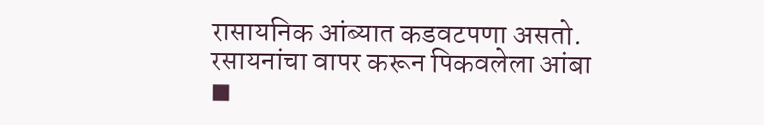रासायनिक आंब्यात कडवटपणा असतो.
रसायनांचा वापर करून पिकवलेला आंबा
◼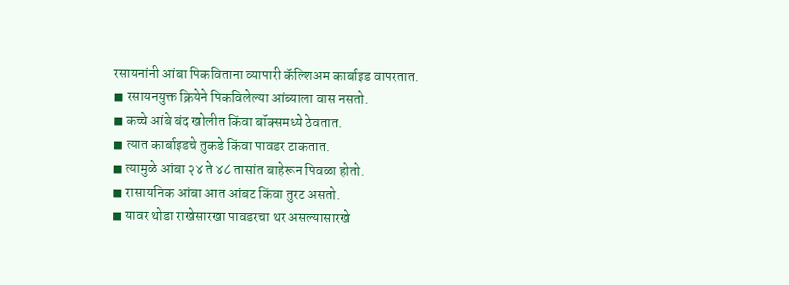रसायनांनी आंबा पिकविताना व्यापारी कॅल्शिअम कार्बाइड वापरतात.
◼ रसायनयुक्त क्रियेने पिकविलेल्या आंब्याला वास नसतो.
◼ कच्चे आंबे बंद खोलीत किंवा बॉक्समध्ये ठेवतात.
◼ त्यात कार्बाइडचे तुकडे किंवा पावडर टाकतात.
◼ त्यामुळे आंबा २४ ते ४८ तासांत बाहेरून पिवळा होतो.
◼ रासायनिक आंबा आत आंबट किंवा तुरट असतो.
◼ यावर थोडा राखेसारखा पावडरचा थर असल्यासारखे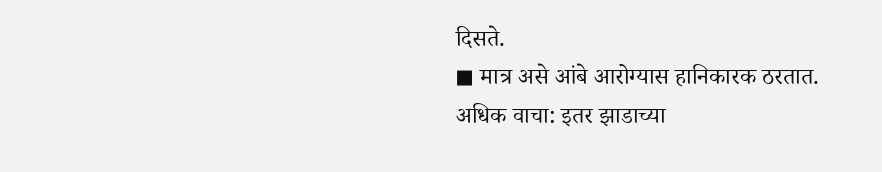दिसते.
◼ मात्र असे आंबे आरोग्यास हानिकारक ठरतात.
अधिक वाचा: इतर झाडाच्या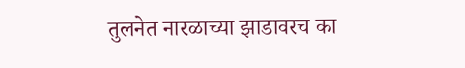तुलनेत नारळाच्या झाडावरच का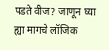पडते वीज? जाणून घ्या ह्या मागचे लॉजिक